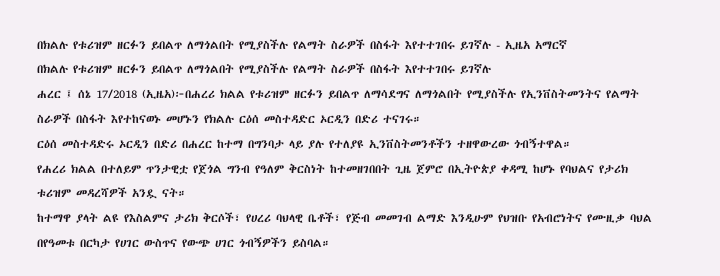በክልሉ የቱሪዝም ዘርፉን ይበልጥ ለማጎልበት የሚያስችሉ የልማት ስራዎች በስፋት እየተተገበሩ ይገኛሉ - ኢዜአ አማርኛ
በክልሉ የቱሪዝም ዘርፉን ይበልጥ ለማጎልበት የሚያስችሉ የልማት ስራዎች በስፋት እየተተገበሩ ይገኛሉ
ሐረር ፤ ሰኔ 17/2018 (ኢዜአ)፦በሐረሪ ክልል የቱሪዝም ዘርፉን ይበልጥ ለማሳደግና ለማጎልበት የሚያስችሉ የኢንቨስትመንትና የልማት ስራዎች በስፋት እየተከናወኑ መሆኑን የክልሉ ርዕሰ መስተዳድር ኦርዲን በድሪ ተናገሩ።
ርዕሰ መስተዳድሩ ኦርዲን በድሪ በሐረር ከተማ በግንባታ ላይ ያሉ የተለያዩ ኢንቨስትመንቶችን ተዘዋውረው ጎብኝተዋል።
የሐረሪ ክልል በተለይም ጥንታዊቷ የጀጎል ግንብ የዓለም ቅርስነት ከተመዘገበበት ጊዜ ጀምሮ በኢትዮጵያ ቀዳሚ ከሆኑ የባህልና የታሪክ ቱሪዝም መዳረሻዎች አንዷ ናት።
ከተማዋ ያላት ልዩ የእስልምና ታሪክ ቅርሶች፣ የሀረሪ ባህላዊ ቤቶች፣ የጅብ መመገብ ልማድ እንዲሁም የህዝቡ የአብሮነትና የሙዚቃ ባህል በየዓመቱ በርካታ የሀገር ውስጥና የውጭ ሀገር ጎብኝዎችን ይስባል።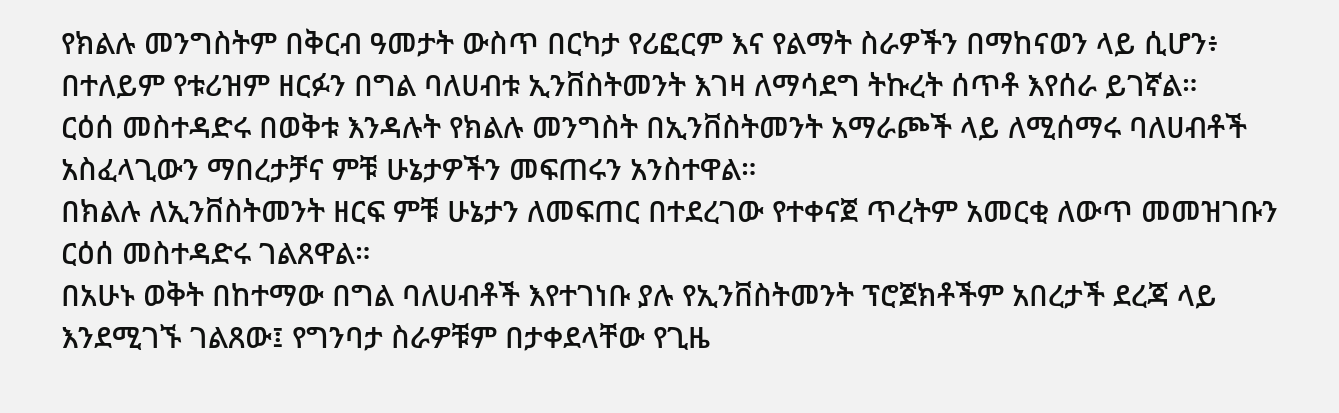የክልሉ መንግስትም በቅርብ ዓመታት ውስጥ በርካታ የሪፎርም እና የልማት ስራዎችን በማከናወን ላይ ሲሆን፥ በተለይም የቱሪዝም ዘርፉን በግል ባለሀብቱ ኢንቨስትመንት እገዛ ለማሳደግ ትኩረት ሰጥቶ እየሰራ ይገኛል።
ርዕሰ መስተዳድሩ በወቅቱ እንዳሉት የክልሉ መንግስት በኢንቨስትመንት አማራጮች ላይ ለሚሰማሩ ባለሀብቶች አስፈላጊውን ማበረታቻና ምቹ ሁኔታዎችን መፍጠሩን አንስተዋል።
በክልሉ ለኢንቨስትመንት ዘርፍ ምቹ ሁኔታን ለመፍጠር በተደረገው የተቀናጀ ጥረትም አመርቂ ለውጥ መመዝገቡን ርዕሰ መስተዳድሩ ገልጸዋል።
በአሁኑ ወቅት በከተማው በግል ባለሀብቶች እየተገነቡ ያሉ የኢንቨስትመንት ፕሮጀክቶችም አበረታች ደረጃ ላይ እንደሚገኙ ገልጸው፤ የግንባታ ስራዎቹም በታቀደላቸው የጊዜ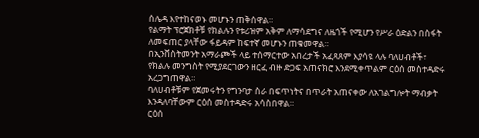ሰሌዳ እየተከናወኑ መሆኑን ጠቅሰዋል።
የልማት ፕሮጀክቶቹ የክልሉን የቱሪዝም አቅም ለማሳደግና ለዜጎች የሚሆን የሥራ ዕድልን በስፋት ለመፍጠር ያላቸው ፋይዳም ከፍተኛ መሆኑን ጠቁመዋል።
በኢንቨስትመንት አማራጮች ላይ ተሰማርተው አበረታች አፈጻጸም እያሳዩ ላሉ ባለሀብቶች፣ የክልሉ መንግስት የሚያደርገውን ዘርፈ ብዙ ድጋፍ አጠናክሮ እንደሚቀጥልም ርዕሰ መስተዳድሩ አረጋግጠዋል።
ባለሀብቶቹም የጀመሩትን የግንባታ ስራ በፍጥነትና በጥራት አጠናቀው ለአገልግሎት ማብቃት እንዳለባቸውም ርዕሰ መስተዳድሩ አሳስበዋል።
ርዕሰ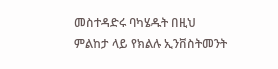መስተዳድሩ ባካሄዱት በዚህ ምልከታ ላይ የክልሉ ኢንቨስትመንት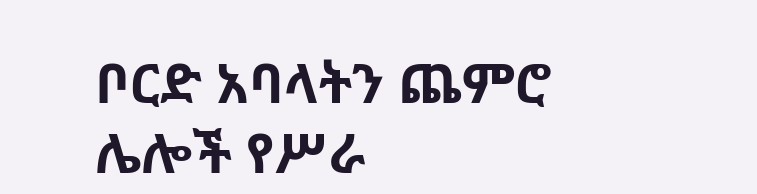ቦርድ አባላትን ጨምሮ ሌሎች የሥራ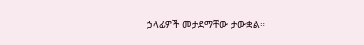ኃላፊዎች መታደማቸው ታውቋል።